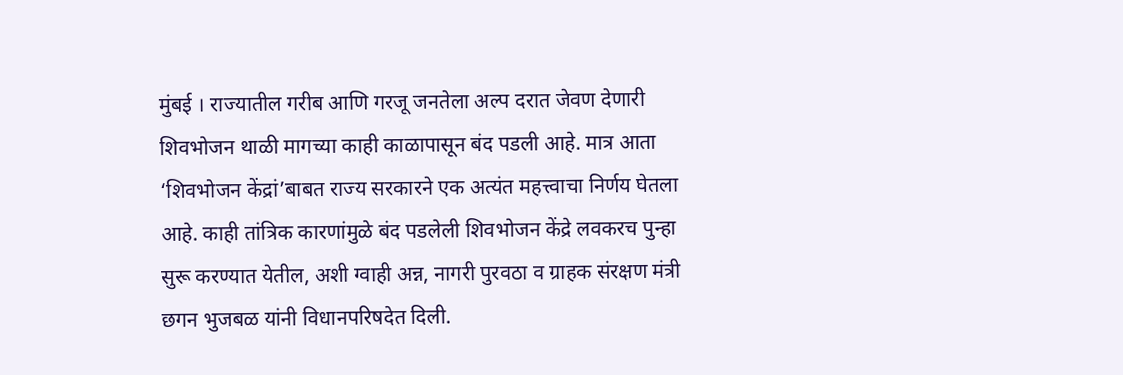मुंबई । राज्यातील गरीब आणि गरजू जनतेला अल्प दरात जेवण देणारी शिवभोजन थाळी मागच्या काही काळापासून बंद पडली आहे. मात्र आता ‘शिवभोजन केंद्रां’बाबत राज्य सरकारने एक अत्यंत महत्त्वाचा निर्णय घेतला आहे. काही तांत्रिक कारणांमुळे बंद पडलेली शिवभोजन केंद्रे लवकरच पुन्हा सुरू करण्यात येतील, अशी ग्वाही अन्न, नागरी पुरवठा व ग्राहक संरक्षण मंत्री छगन भुजबळ यांनी विधानपरिषदेत दिली.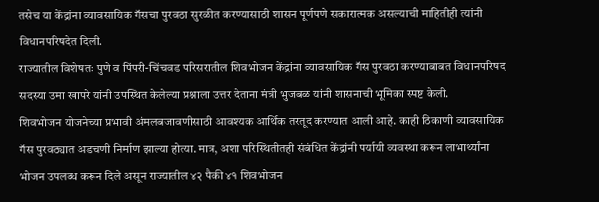तसेच या केंद्रांना व्यावसायिक गॅसचा पुरवठा सुरळीत करण्यासाठी शासन पूर्णपणे सकारात्मक असल्याची माहितीही त्यांनी विधानपरिषदेत दिली.
राज्यातील विशेषतः पुणे व पिंपरी-चिंचवड परिसरातील शिवभोजन केंद्रांना व्यावसायिक गॅस पुरवठा करण्याबाबत विधानपरिषद सदस्या उमा खापरे यांनी उपस्थित केलेल्या प्रश्नाला उत्तर देताना मंत्री भुजबळ यांनी शासनाची भूमिका स्पष्ट केली.
शिवभोजन योजनेच्या प्रभावी अंमलबजावणीसाठी आवश्यक आर्थिक तरतूद करण्यात आली आहे. काही ठिकाणी व्यावसायिक गॅस पुरवठ्यात अडचणी निर्माण झाल्या होत्या. मात्र, अशा परिस्थितीतही संबंधित केंद्रांनी पर्यायी व्यवस्था करून लाभार्थ्यांना भोजन उपलब्ध करून दिले असून राज्यातील ४२ पैकी ४१ शिवभोजन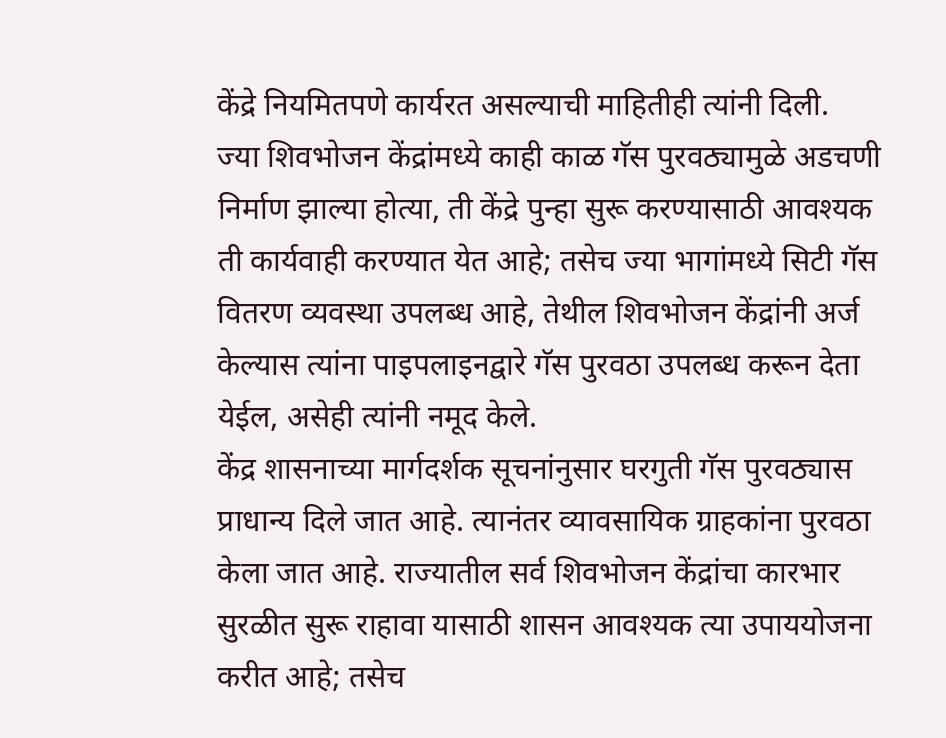केंद्रे नियमितपणे कार्यरत असल्याची माहितीही त्यांनी दिली.
ज्या शिवभोजन केंद्रांमध्ये काही काळ गॅस पुरवठ्यामुळे अडचणी निर्माण झाल्या होत्या, ती केंद्रे पुन्हा सुरू करण्यासाठी आवश्यक ती कार्यवाही करण्यात येत आहे; तसेच ज्या भागांमध्ये सिटी गॅस वितरण व्यवस्था उपलब्ध आहे, तेथील शिवभोजन केंद्रांनी अर्ज केल्यास त्यांना पाइपलाइनद्वारे गॅस पुरवठा उपलब्ध करून देता येईल, असेही त्यांनी नमूद केले.
केंद्र शासनाच्या मार्गदर्शक सूचनांनुसार घरगुती गॅस पुरवठ्यास प्राधान्य दिले जात आहे. त्यानंतर व्यावसायिक ग्राहकांना पुरवठा केला जात आहे. राज्यातील सर्व शिवभोजन केंद्रांचा कारभार सुरळीत सुरू राहावा यासाठी शासन आवश्यक त्या उपाययोजना करीत आहे; तसेच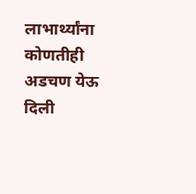लाभार्थ्यांना कोणतीही अडचण येऊ दिली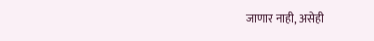जाणार नाही, असेही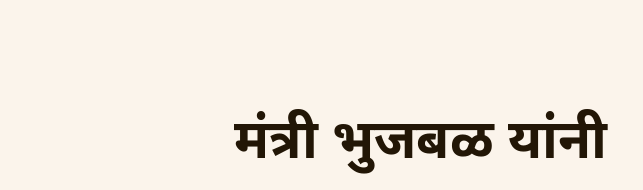मंत्री भुजबळ यांनी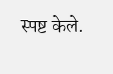स्पष्ट केले.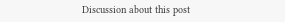Discussion about this post